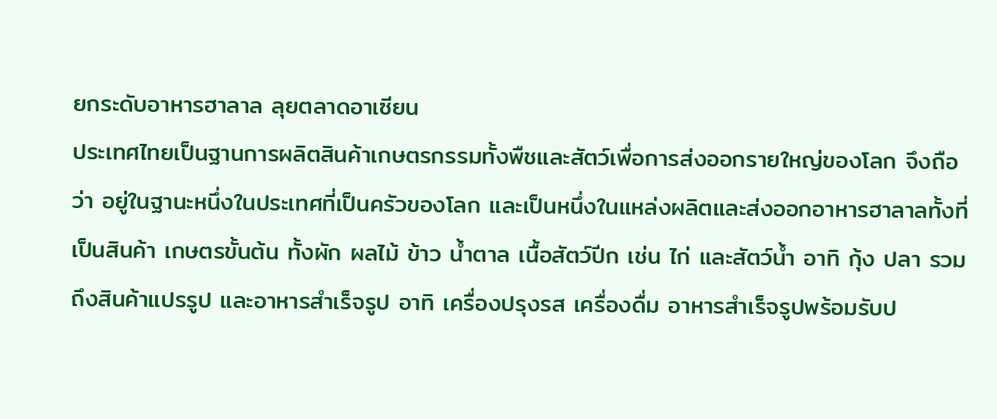ยกระดับอาหารฮาลาล ลุยตลาดอาเซียน
ประเทศไทยเป็นฐานการผลิตสินค้าเกษตรกรรมทั้งพืชและสัตว์เพื่อการส่งออกรายใหญ่ของโลก จึงถือว่า อยู่ในฐานะหนึ่งในประเทศที่เป็นครัวของโลก และเป็นหนึ่งในแหล่งผลิตและส่งออกอาหารฮาลาลทั้งที่เป็นสินค้า เกษตรขั้นต้น ทั้งผัก ผลไม้ ข้าว น้ำตาล เนื้อสัตว์ปีก เช่น ไก่ และสัตว์น้ำ อาทิ กุ้ง ปลา รวมถึงสินค้าแปรรูป และอาหารสำเร็จรูป อาทิ เครื่องปรุงรส เครื่องดื่ม อาหารสำเร็จรูปพร้อมรับป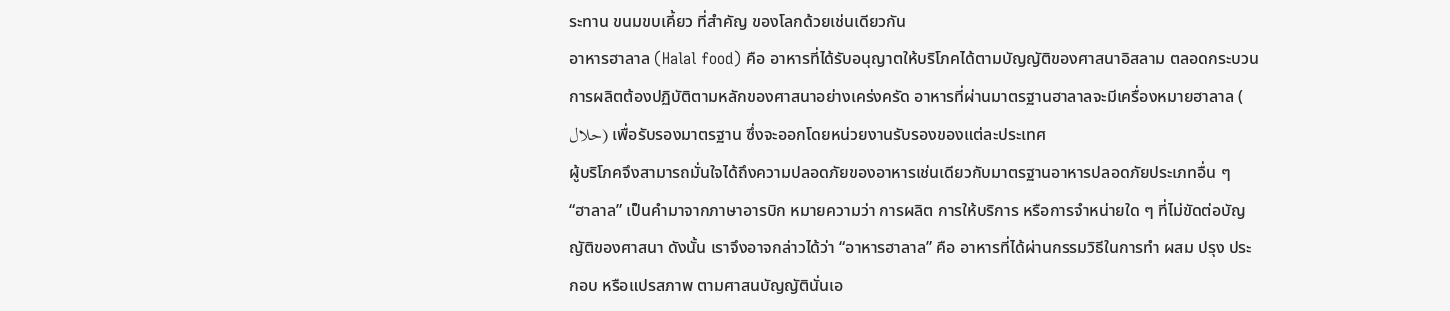ระทาน ขนมขบเคี้ยว ที่สำคัญ ของโลกด้วยเช่นเดียวกัน
อาหารฮาลาล (Halal food) คือ อาหารที่ได้รับอนุญาตให้บริโภคได้ตามบัญญัติของศาสนาอิสลาม ตลอดกระบวนการผลิตต้องปฏิบัติตามหลักของศาสนาอย่างเคร่งครัด อาหารที่ผ่านมาตรฐานฮาลาลจะมีเครื่องหมายฮาลาล ( حلال) เพื่อรับรองมาตรฐาน ซึ่งจะออกโดยหน่วยงานรับรองของแต่ละประเทศ
ผู้บริโภคจึงสามารถมั่นใจได้ถึงความปลอดภัยของอาหารเช่นเดียวกับมาตรฐานอาหารปลอดภัยประเภทอื่น ๆ
“ฮาลาล” เป็นคำมาจากภาษาอารบิก หมายความว่า การผลิต การให้บริการ หรือการจำหน่ายใด ๆ ที่ไม่ขัดต่อบัญญัติของศาสนา ดังนั้น เราจึงอาจกล่าวได้ว่า “อาหารฮาลาล” คือ อาหารที่ได้ผ่านกรรมวิธีในการทำ ผสม ปรุง ประกอบ หรือแปรสภาพ ตามศาสนบัญญัตินั่นเอ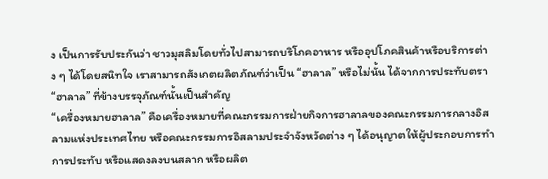ง เป็นการรับประกันว่า ชาวมุสลิมโดยทั่วไปสามารถบริโภคอาหาร หรืออุปโภคสินค้าหรือบริการต่าง ๆ ได้โดยสนิทใจ เราสามารถสังเกตผลิตภัณฑ์ว่าเป็น “ฮาลาล” หรือไม่นั้น ได้จากการประทับตรา “ฮาลาล” ที่ข้างบรรจุภัณฑ์นั้นเป็นสำคัญ
“เครื่องหมายฮาลาล” คือเครื่องหมายที่คณะกรรมการฝ่ายกิจการฮาลาลของคณะกรรมการกลางอิสลามแห่งประเทศไทย หรือคณะกรรมการอิสลามประจำจังหวัดต่าง ๆ ได้อนุญาตให้ผู้ประกอบการทำการประทับ หรือแสดงลงบนสลาก หรือผลิต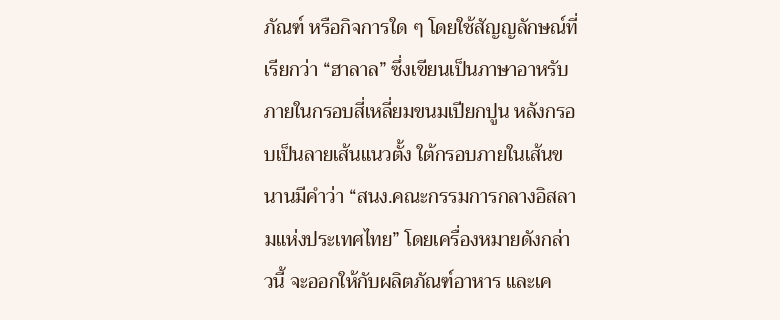ภัณฑ์ หรือกิจการใด ๆ โดยใช้สัญญลักษณ์ที่เรียกว่า “ฮาลาล” ซึ่งเขียนเป็นภาษาอาหรับภายในกรอบสี่เหลี่ยมขนมเปียกปูน หลังกรอบเป็นลายเส้นแนวตั้ง ใต้กรอบภายในเส้นขนานมีคำว่า “สนง.คณะกรรมการกลางอิสลามแห่งประเทศไทย” โดยเครื่องหมายดังกล่าวนี้ จะออกให้กับผลิตภัณฑ์อาหาร และเค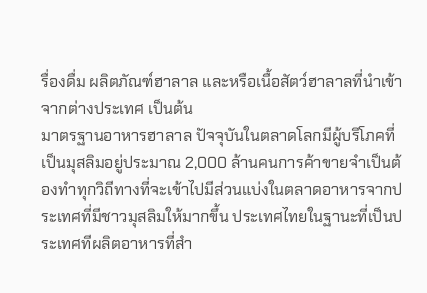รื่องดื่ม ผลิตภัณฑ์ฮาลาล และหรือเนื้อสัตว์ฮาลาลที่นำเข้าจากต่างประเทศ เป็นต้น
มาตรฐานอาหารฮาลาล ปัจจุบันในตลาดโลกมีผู้บริโภคที่เป็นมุสลิมอยู่ประมาณ 2,000 ล้านคนการค้าขายจำเป็นต้องทำทุกวิถีทางที่จะเข้าไปมีส่วนแบ่งในตลาดอาหารจากประเทศที่มีชาวมุสลิมให้มากขึ้น ประเทศไทยในฐานะที่เป็นประเทศทีผลิตอาหารที่สำ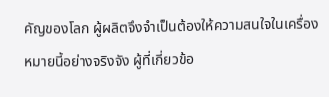คัญของโลก ผู้ผลิตจึงจำเป็นต้องให้ความสนใจในเครื่องหมายนี้อย่างจริงจัง ผู้ที่เกี่ยวข้อ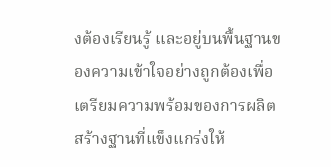งต้องเรียนรู้ และอยู่บนพื้นฐานของความเข้าใจอย่างถูกต้องเพื่อเตรียมความพร้อมของการผลิต สร้างฐานที่แข็งแกร่งให้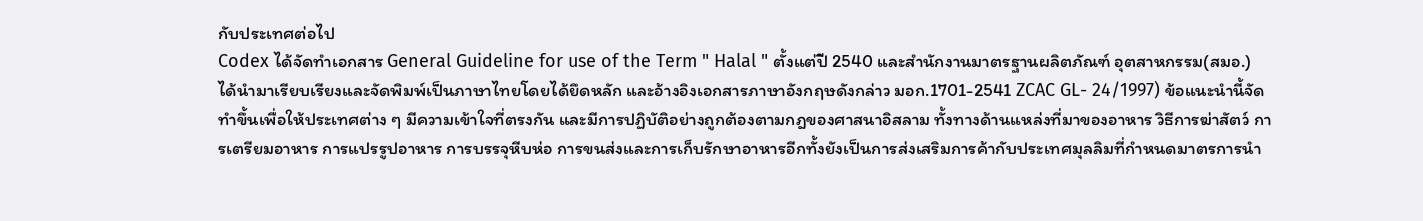กับประเทศต่อไป
Codex ได้จัดทำเอกสาร General Guideline for use of the Term " Halal " ตั้งแต่ปี 2540 และสำนักงานมาตรฐานผลิตภัณฑ์ อุตสาหกรรม(สมอ.) ได้นำมาเรียบเรียงและจัดพิมพ์เป็นภาษาไทยโดยได้ยึดหลัก และอ้างอิงเอกสารภาษาอังกฤษดังกล่าว มอก.1701-2541 ZCAC GL- 24/1997) ข้อแนะนำนี้จัดทำขึ้นเพื่อให้ประเทศต่าง ๆ มีความเข้าใจที่ตรงกัน และมีการปฏิบัติอย่างถูกต้องตามกฎของศาสนาอิสลาม ทั้งทางด้านแหล่งที่มาของอาหาร วิธีการฆ่าสัตว์ การเตรียมอาหาร การแปรรูปอาหาร การบรรจุหีบห่อ การขนส่งและการเก็บรักษาอาหารอีกทั้งยังเป็นการส่งเสริมการค้ากับประเทศมุลลิมที่กำหนดมาตรการนำ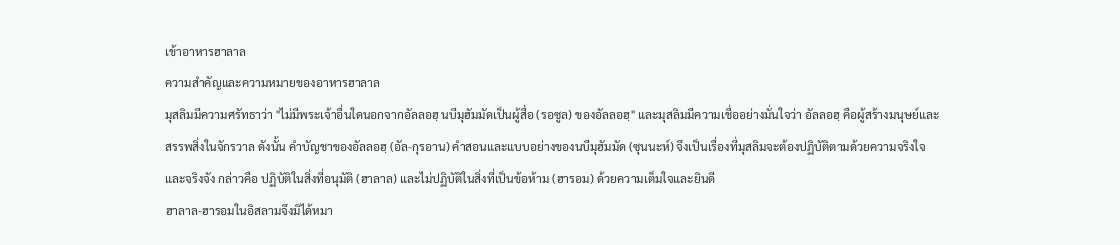เข้าอาหารฮาลาล
ความสำคัญและความหมายของอาหารฮาลาล
มุสลิมมีความศรัทธาว่า "ไม่มีพระเจ้าอื่นใดนอกจากอัลลอฮฺ นบีมุฮัมมัดเป็นผู้สื่อ (รอซูล) ของอัลลอฮฺ" และมุสลิมมีความเชื่ออย่างมั่นใจว่า อัลลอฮฺ คือผู้สร้างมนุษย์และสรรพสิ่งในจักรวาล ดังนั้น คำบัญชาของอัลลอฮฺ (อัล-กุรอาน) คำสอนและแบบอย่างของนบีมุฮัมมัด (ซุนนะห์) จึงเป็นเรื่องที่มุสลิมจะต้องปฏิบัติตามด้วยความจริงใจและจริงจัง กล่าวคือ ปฏิบัติในสิ่งที่อนุมัติ (ฮาลาล) และไม่ปฏิบัติในสิ่งที่เป็นข้อห้าม (ฮารอม) ด้วยความเต็มใจและยินดี
ฮาลาล-ฮารอมในอิสลามจึงมิได้หมา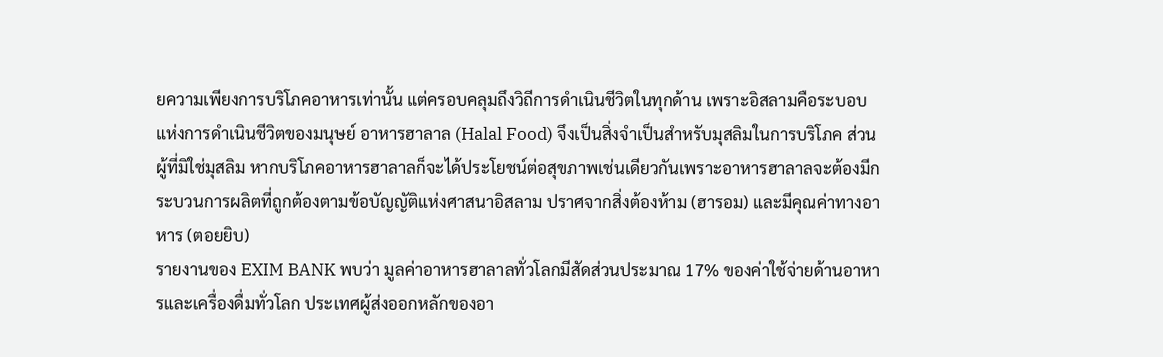ยความเพียงการบริโภคอาหารเท่านั้น แต่ครอบคลุมถึงวิถีการดำเนินชีวิตในทุกด้าน เพราะอิสลามคือระบอบแห่งการดำเนินชีวิตของมนุษย์ อาหารฮาลาล (Halal Food) จึงเป็นสิ่งจำเป็นสำหรับมุสลิมในการบริโภค ส่วนผู้ที่มิใช่มุสลิม หากบริโภคอาหารฮาลาลก็จะได้ประโยชน์ต่อสุขภาพเช่นเดียวกันเพราะอาหารฮาลาลจะต้องมีกระบวนการผลิตที่ถูกต้องตามข้อบัญญัติแห่งศาสนาอิสลาม ปราศจากสิ่งต้องห้าม (ฮารอม) และมีคุณค่าทางอาหาร (ตอยยิบ)
รายงานของ EXIM BANK พบว่า มูลค่าอาหารฮาลาลทั่วโลกมีสัดส่วนประมาณ 17% ของค่าใช้จ่ายด้านอาหารและเครื่องดื่มทั่วโลก ประเทศผู้ส่งออกหลักของอา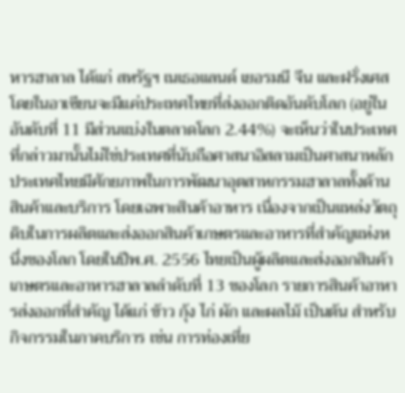หารฮาลาล ได้แก่ สหรัฐฯ เนเธอแลนด์ เยอรมนี จีน และฝรั่งเศส โดยในอาเซียนจะมีแค่ประเทศไทยที่ส่งออกติดอันดับโลก (อยู่ในอันดับที่ 11 มีส่วนแบ่งในตลาดโลก 2.44%) จะเห็นว่าในประเทศที่กล่าวมานั้นไม่ใช่ประเทศที่นับถือศาสนาอิสลามเป็นศาสนาหลัก ประเทศไทยมีศักยภาพในการพัฒนาอุตสาหกรรมฮาลาลทั้งด้านสินค้าและบริการ โดยเฉพาะสินค้าอาหาร เนื่องจากเป็นแหล่งวัตถุดิบในการผลิตและส่งออกสินค้าเกษตรและอาหารที่สำคัญแห่งหนึ่งของโลก โดยในปีพ.ศ. 2556 ไทยเป็นผู้ผลิตและส่งออกสินค้าเกษตรและอาหารฮาลาลลำดับที่ 13 ของโลก รายการสินค้าอาหารส่งออกที่สำคัญ ได้แก่ ข้าว กุ้ง ไก่ ผัก และผลไม้ เป็นต้น สำหรับกิจกรรมในภาคบริการ เช่น การท่องเที่ย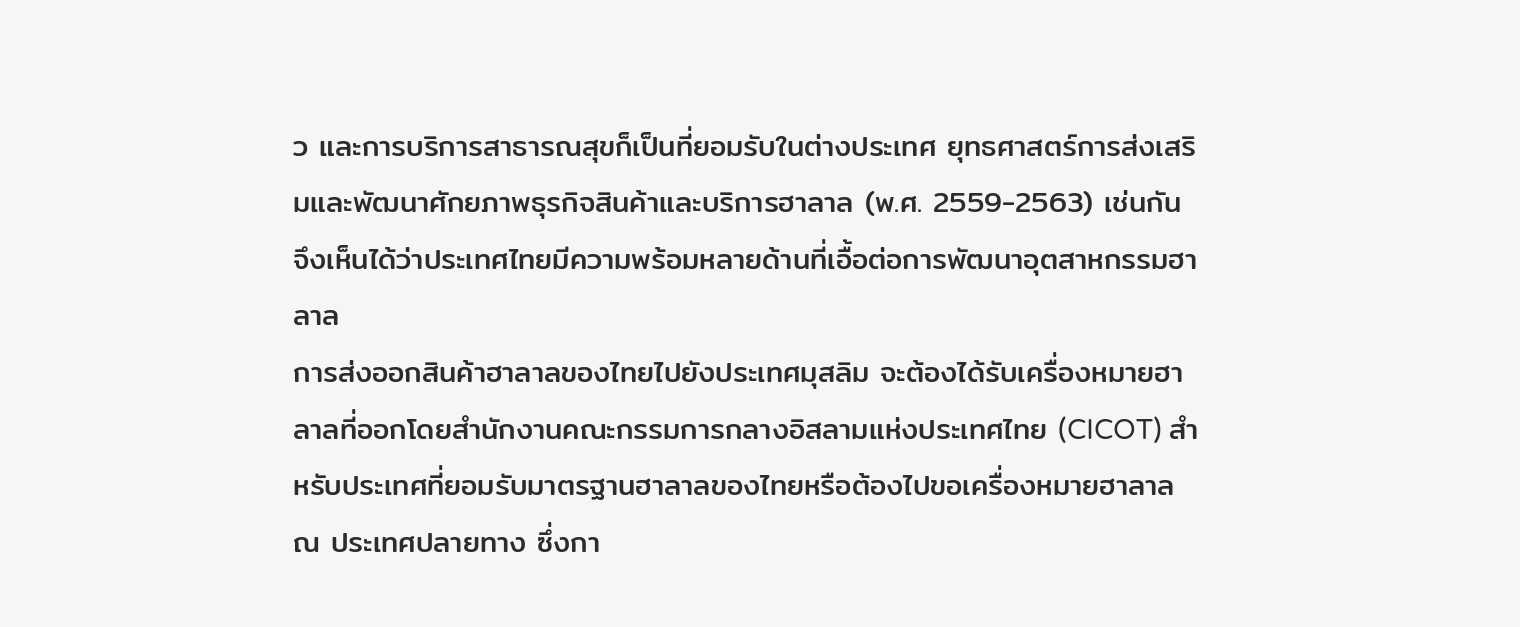ว และการบริการสาธารณสุขก็เป็นที่ยอมรับในต่างประเทศ ยุทธศาสตร์การส่งเสริมและพัฒนาศักยภาพธุรกิจสินค้าและบริการฮาลาล (พ.ศ. 2559-2563) เช่นกัน จึงเห็นได้ว่าประเทศไทยมีความพร้อมหลายด้านที่เอื้อต่อการพัฒนาอุตสาหกรรมฮาลาล
การส่งออกสินค้าฮาลาลของไทยไปยังประเทศมุสลิม จะต้องได้รับเครื่องหมายฮาลาลที่ออกโดยสำนักงานคณะกรรมการกลางอิสลามแห่งประเทศไทย (CICOT) สำหรับประเทศที่ยอมรับมาตรฐานฮาลาลของไทยหรือต้องไปขอเครื่องหมายฮาลาล ณ ประเทศปลายทาง ซึ่งกา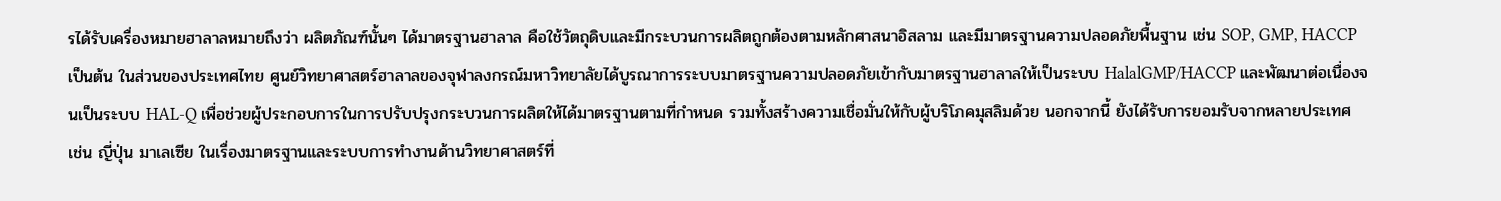รได้รับเครื่องหมายฮาลาลหมายถึงว่า ผลิตภัณฑ์นั้นๆ ได้มาตรฐานฮาลาล คือใช้วัตถุดิบและมีกระบวนการผลิตถูกต้องตามหลักศาสนาอิสลาม และมีมาตรฐานความปลอดภัยพื้นฐาน เช่น SOP, GMP, HACCP เป็นต้น ในส่วนของประเทศไทย ศูนย์วิทยาศาสตร์ฮาลาลของจุฬาลงกรณ์มหาวิทยาลัยได้บูรณาการระบบมาตรฐานความปลอดภัยเข้ากับมาตรฐานฮาลาลให้เป็นระบบ HalalGMP/HACCP และพัฒนาต่อเนื่องจนเป็นระบบ HAL-Q เพื่อช่วยผู้ประกอบการในการปรับปรุงกระบวนการผลิตให้ได้มาตรฐานตามที่กำหนด รวมทั้งสร้างความเชื่อมั่นให้กับผู้บริโภคมุสลิมด้วย นอกจากนี้ ยังได้รับการยอมรับจากหลายประเทศ เช่น ญี่ปุ่น มาเลเซีย ในเรื่องมาตรฐานและระบบการทำงานด้านวิทยาศาสตร์ที่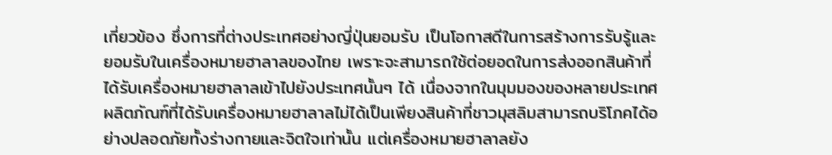เกี่ยวข้อง ซึ่งการที่ต่างประเทศอย่างญี่ปุ่นยอมรับ เป็นโอกาสดีในการสร้างการรับรู้และยอมรับในเครื่องหมายฮาลาลของไทย เพราะจะสามารถใช้ต่อยอดในการส่งออกสินค้าที่ได้รับเครื่องหมายฮาลาลเข้าไปยังประเทศนั้นๆ ได้ เนื่องจากในมุมมองของหลายประเทศ ผลิตภัณฑ์ที่ได้รับเครื่องหมายฮาลาลไม่ได้เป็นเพียงสินค้าที่ชาวมุสลิมสามารถบริโภคได้อย่างปลอดภัยทั้งร่างกายและจิตใจเท่านั้น แต่เครื่องหมายฮาลาลยัง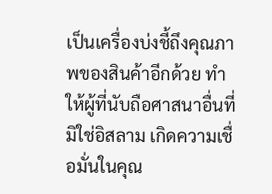เป็นเครื่องบ่งชี้ถึงคุณภาพของสินค้าอีกด้วย ทำให้ผู้ที่นับถือศาสนาอื่นที่มิใช่อิสลาม เกิดความเชื่อมั่นในคุณ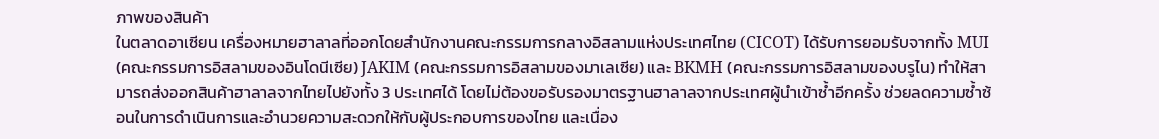ภาพของสินค้า
ในตลาดอาเซียน เครื่องหมายฮาลาลที่ออกโดยสำนักงานคณะกรรมการกลางอิสลามแห่งประเทศไทย (CICOT) ได้รับการยอมรับจากทั้ง MUI (คณะกรรมการอิสลามของอินโดนีเซีย) JAKIM (คณะกรรมการอิสลามของมาเลเซีย) และ BKMH (คณะกรรมการอิสลามของบรูไน) ทำให้สามารถส่งออกสินค้าฮาลาลจากไทยไปยังทั้ง 3 ประเทศได้ โดยไม่ต้องขอรับรองมาตรฐานฮาลาลจากประเทศผู้นำเข้าซ้ำอีกครั้ง ช่วยลดความซ้ำซ้อนในการดำเนินการและอำนวยความสะดวกให้กับผู้ประกอบการของไทย และเนื่อง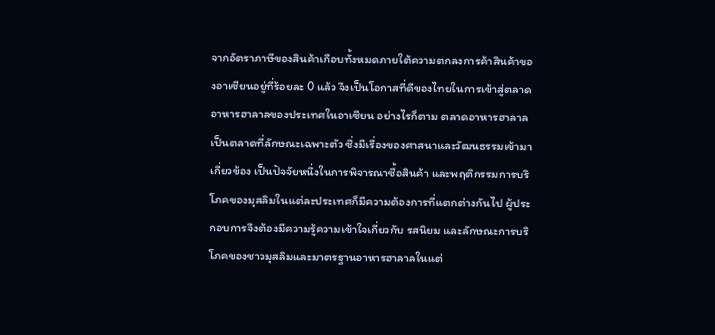จากอัตราภาษีของสินค้าเกือบทั้งหมดภายใต้ความตกลงการค้าสินค้าของอาเซียนอยู่ที่ร้อยละ 0 แล้ว จึงเป็นโอกาสที่ดีของไทยในการเข้าสู่ตลาดอาหารฮาลาลของประเทศในอาเซียน อย่างไรก็ตาม ตลาดอาหารฮาลาลเป็นตลาดที่ลักษณะเฉพาะตัว ซึ่งมีเรื่องของศาสนาและวัฒนธรรมเข้ามาเกี่ยวข้อง เป็นปัจจัยหนึ่งในการพิจารณาซื้อสินค้า และพฤติกรรมการบริโภคของมุสลิมในแต่ละประเทศก็มีความต้องการที่แตกต่างกันไป ผู้ประกอบการจึงต้องมีความรู้ความเข้าใจเกี่ยวกับ รสนิยม และลักษณะการบริโภคของชาวมุสลิมและมาตรฐานอาหารฮาลาลในแต่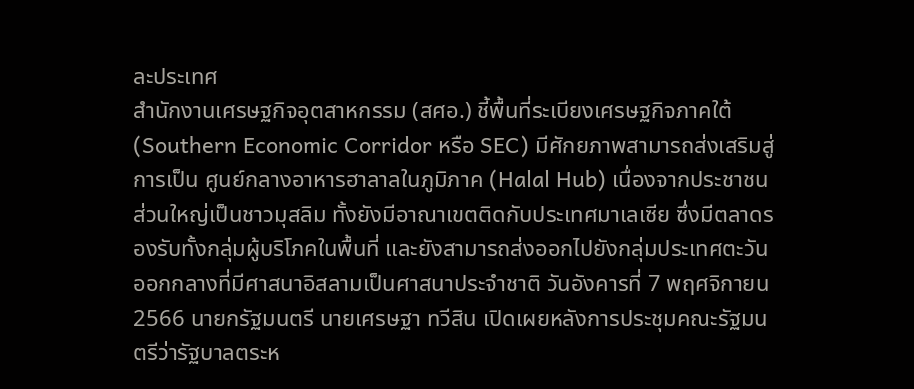ละประเทศ
สำนักงานเศรษฐกิจอุตสาหกรรม (สศอ.) ชี้พื้นที่ระเบียงเศรษฐกิจภาคใต้ (Southern Economic Corridor หรือ SEC) มีศักยภาพสามารถส่งเสริมสู่การเป็น ศูนย์กลางอาหารฮาลาลในภูมิภาค (Halal Hub) เนื่องจากประชาชนส่วนใหญ่เป็นชาวมุสลิม ทั้งยังมีอาณาเขตติดกับประเทศมาเลเซีย ซึ่งมีตลาดรองรับทั้งกลุ่มผู้บริโภคในพื้นที่ และยังสามารถส่งออกไปยังกลุ่มประเทศตะวันออกกลางที่มีศาสนาอิสลามเป็นศาสนาประจำชาติ วันอังคารที่ 7 พฤศจิกายน 2566 นายกรัฐมนตรี นายเศรษฐา ทวีสิน เปิดเผยหลังการประชุมคณะรัฐมนตรีว่ารัฐบาลตระห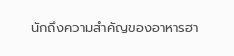นักถึงความสำคัญของอาหารฮา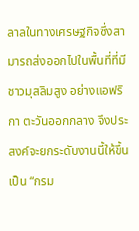ลาลในทางเศรษฐกิจซึ่งสามารถส่งออกไปในพื้นที่ที่มีชาวมุสลิมสูง อย่างแอฟริกา ตะวันออกกลาง จึงประสงค์จะยกระดับงานนี้ให้ขึ้นเป็น “กรม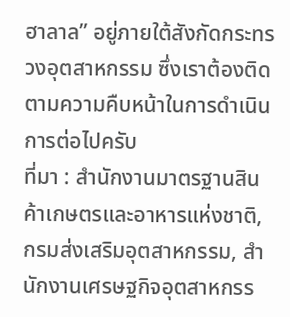ฮาลาล” อยู่ภายใต้สังกัดกระทรวงอุตสาหกรรม ซึ่งเราต้องติดตามความคืบหน้าในการดำเนินการต่อไปครับ
ที่มา : สำนักงานมาตรฐานสินค้าเกษตรและอาหารแห่งชาติ, กรมส่งเสริมอุตสาหกรรม, สำนักงานเศรษฐกิจอุตสาหกรร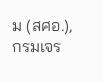ม (สศอ.), กรมเจร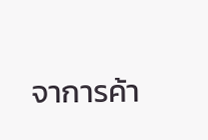จาการค้า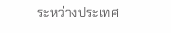ระหว่างประเทศ